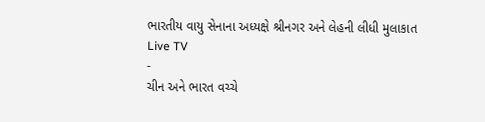ભારતીય વાયુ સેનાના અધ્યક્ષે શ્રીનગર અને લેહની લીધી મુલાકાત
Live TV
-
ચીન અને ભારત વચ્ચે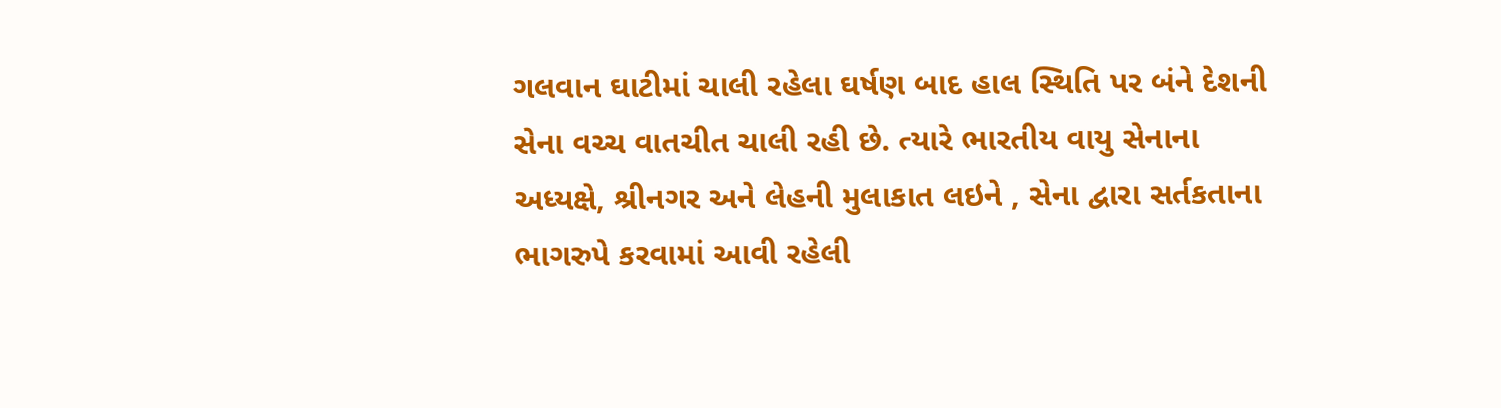ગલવાન ઘાટીમાં ચાલી રહેલા ઘર્ષણ બાદ હાલ સ્થિતિ પર બંને દેશની સેના વચ્ચ વાતચીત ચાલી રહી છે. ત્યારે ભારતીય વાયુ સેનાના અધ્યક્ષે, શ્રીનગર અને લેહની મુલાકાત લઇને , સેના દ્વારા સર્તકતાના ભાગરુપે કરવામાં આવી રહેલી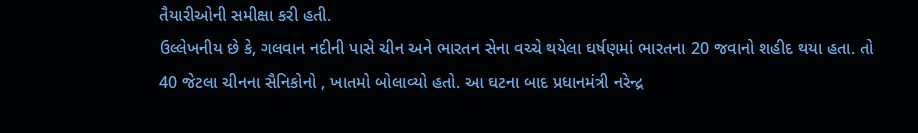તૈયારીઓની સમીક્ષા કરી હતી.
ઉલ્લેખનીય છે કે, ગલવાન નદીની પાસે ચીન અને ભારતન સેના વચ્ચે થયેલા ઘર્ષણમાં ભારતના 20 જવાનો શહીદ થયા હતા. તો 40 જેટલા ચીનના સૈનિકોનો , ખાતમો બોલાવ્યો હતો. આ ઘટના બાદ પ્રધાનમંત્રી નરેન્દ્ર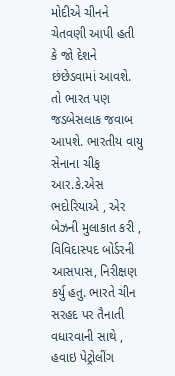મોદીએ ચીનને ચેતવણી આપી હતી કે જો દેશને છંછેડવામાં આવશે.
તો ભારત પણ જડબેસલાક જવાબ આપશે. ભારતીય વાયુ સેનાના ચીફ આર.કે.એસ ભદોરિયાએ , એર બેઝની મુલાકાત કરી , વિવિદાસ્પદ બોર્ડરની આસપાસ, નિરીક્ષણ કર્યુ હતુ. ભારતે ચીન સરહદ પર તૈનાતી વધારવાની સાથે , હવાઇ પેટ્રોલીંગ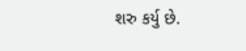શરુ કર્યુ છે.